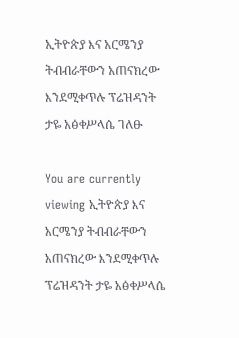ኢትዮጵያ እና አርሜንያ ትብብራቸውን አጠናክረው እንደሚቀጥሉ ፕሬዝዳንት ታዬ አፅቀሥላሴ ገለፁ

You are currently viewing ኢትዮጵያ እና አርሜንያ ትብብራቸውን አጠናክረው እንደሚቀጥሉ ፕሬዝዳንት ታዬ አፅቀሥላሴ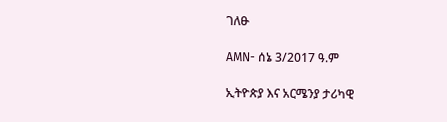ገለፁ

AMN- ሰኔ 3/2017 ዓ.ም

ኢትዮጵያ እና አርሜንያ ታሪካዊ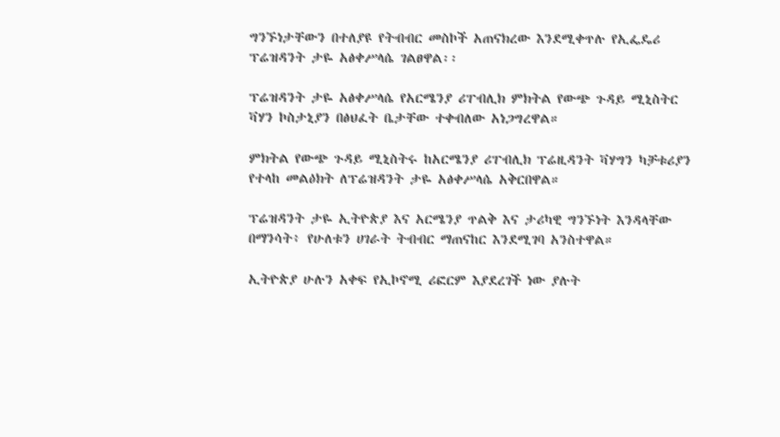ግንኙነታቸውን በተለያዩ የትብብር መስኮች አጠናክረው እንደሚቀጥሉ የኢፌዴሪ ፕሬዝዳንት ታዬ አፅቀሥላሴ ገልፀዋል፡፡

ፕሬዝዳንት ታዬ አፅቀሥላሴ የአርሜንያ ሪፐብሊክ ምክትል የውጭ ጉዳይ ሚኒስትር ቫሃን ኮስታኒያን በፅህፈት ቤታቸው ተቀብለው አነጋግረዋል።

ምክትል የውጭ ጉዳይ ሚኒስትሩ ከአርሜንያ ሪፐብሊክ ፕሬዚዳንት ቫሃግን ካቻቱሪያን የተላከ መልዕክት ለፕሬዝዳንት ታዬ አፅቀሥላሴ አቅርበዋል።

ፕሬዝዳንት ታዬ ኢትዮጵያ እና አርሜንያ ጥልቅ እና ታሪካዊ ግንኙነት እንዳላቸው በማንሳት፥ የሁለቱን ሀገራት ትብብር ማጠናከር እንደሚገባ አንስተዋል።

ኢትዮጵያ ሁሉን አቀፍ የኢኮኖሚ ሪፎርም እያደረገች ነው ያሉት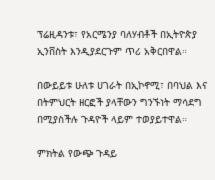ፕሬዚዳንቱ፣ የአርሜንያ ባለሃብቶች በኢትዮጵያ ኢንቨስት እንዲያደርጉም ጥሪ አቅርበዋል።

በውይይቱ ሁለቱ ሀገራት በኢኮኖሚ፣ በባህል እና በትምህርት ዘርፎች ያላቸውን ግንኙነት ማሳደግ በሚያስችሉ ጉዳዮች ላይም ተወያይተዋል።

ምክትል የውጭ ጉዳይ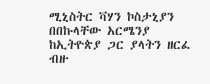ሚኒስትር ቫሃን ኮስታኒያን በበኩላቸው አርሜንያ ከኢትዮጵያ ጋር ያላትን ዘርፈ ብዙ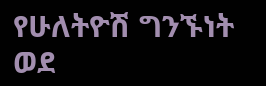የሁለትዮሽ ግንኙነት ወደ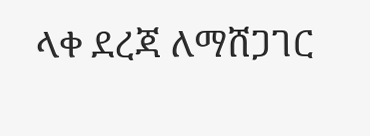ላቀ ደረጃ ለማሸጋገር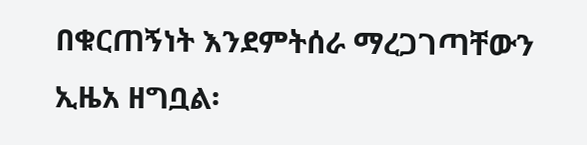በቁርጠኝነት እንደምትሰራ ማረጋገጣቸውን ኢዜአ ዘግቧል፡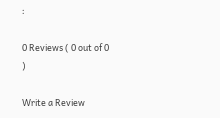፡

0 Reviews ( 0 out of 0 )

Write a Review